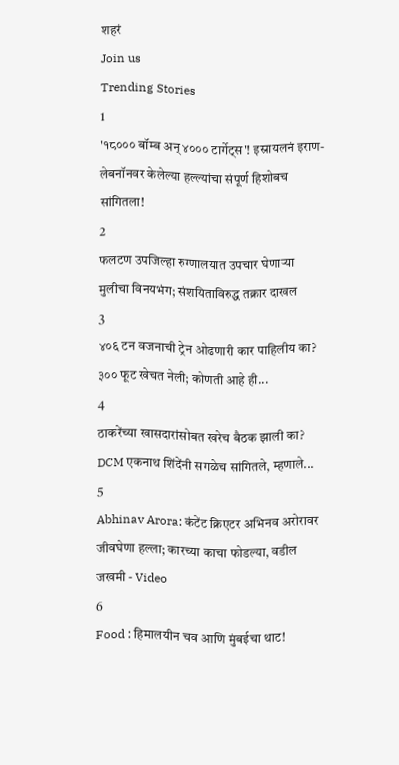शहरं
Join us
Trending Stories
1
'१८००० बॉम्ब अन् ४००० टार्गेट्स'! इस्रायलनं इराण-लेबनॉनवर केलेल्या हल्ल्यांचा संपूर्ण हिशोबच सांगितला!
2
फलटण उपजिल्हा रुग्णालयात उपचार घेणाऱ्या मुलीचा विनयभंग; संशयिताविरुद्ध तक्रार दाखल
3
४०६ टन वजनाची ट्रेन ओढणारी कार पाहिलीय का? ३०० फूट खेचत नेली; कोणती आहे ही...
4
ठाकरेंच्या खासदारांसोबत खरेच बैठक झाली का? DCM एकनाथ शिंदेंनी सगळेच सांगितले, म्हणाले...
5
Abhinav Arora: कंटेंट क्रिएटर अभिनव अरोरावर जीवघेणा हल्ला; कारच्या काचा फोडल्या, वडील जखमी - Video
6
Food : हिमालयीन चव आणि मुंबईचा थाट!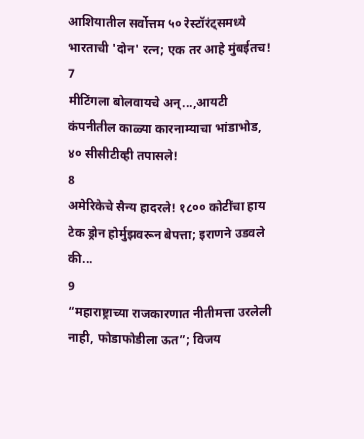आशियातील सर्वोत्तम ५० रेस्टॉरंट्समध्ये भारताची 'दोन' रत्न; एक तर आहे मुंबईतच!
7
मीटिंगला बोलवायचे अन्...,आयटी कंपनीतील काळ्या कारनाम्याचा भांडाभोड, ४० सीसीटीव्ही तपासले!
8
अमेरिकेचे सैन्य हादरले! १८०० कोटींचा हाय टेक ड्रोन होर्मुझवरून बेपत्ता; इराणने उडवले की...
9
“महाराष्ट्राच्या राजकारणात नीतीमत्ता उरलेली नाही, फोडाफोडीला ऊत”; विजय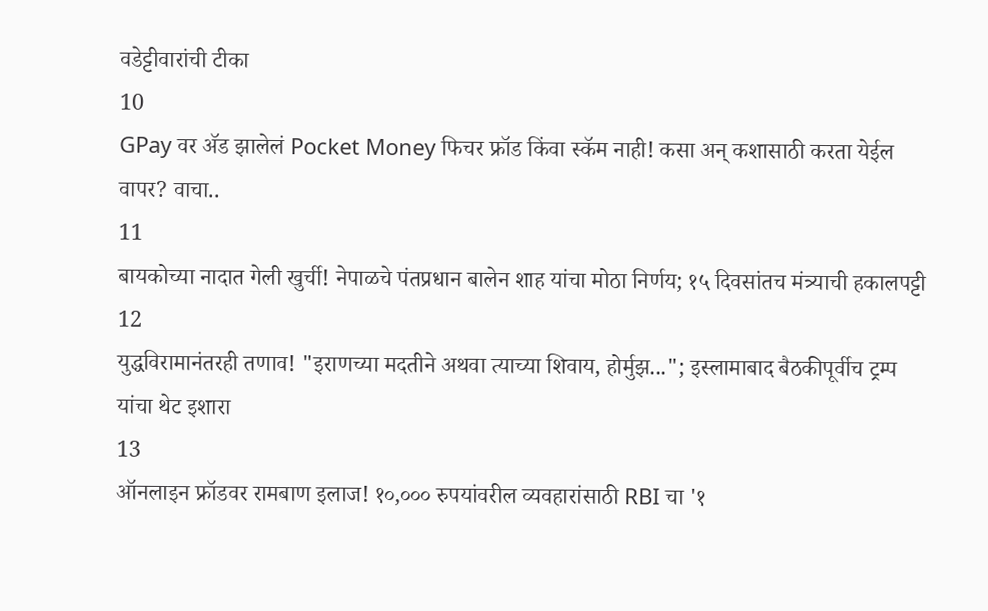वडेट्टीवारांची टीका
10
GPay वर ॲड झालेलं Pocket Money फिचर फ्रॉड किंवा स्कॅम नाही! कसा अन् कशासाठी करता येईल वापर? वाचा..
11
बायकोच्या नादात गेली खुर्ची! नेपाळचे पंतप्रधान बालेन शाह यांचा मोठा निर्णय; १५ दिवसांतच मंत्र्याची हकालपट्टी
12
युद्धविरामानंतरही तणाव! "इराणच्या मदतीने अथवा त्याच्या शिवाय, होर्मुझ..."; इस्लामाबाद बैठकीपूर्वीच ट्रम्प यांचा थेट इशारा
13
ऑनलाइन फ्रॉडवर रामबाण इलाज! १०,००० रुपयांवरील व्यवहारांसाठी RBI चा '१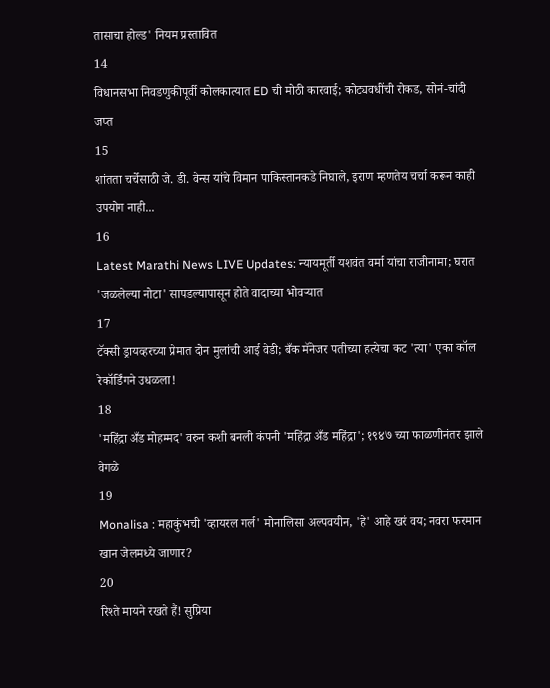तासाचा होल्ड' नियम प्रस्तावित
14
विधानसभा निवडणुकीपूर्वी कोलकात्यात ED ची मोठी कारवाई; कोट्यवधींची रोकड, सोनं-चांदी जप्त
15
शांतता चर्चेसाठी जे. डी. वेन्स यांचे विमान पाकिस्तानकडे निघाले, इराण म्हणतेय चर्चा करून काही उपयोग नाही...
16
Latest Marathi News LIVE Updates: न्यायमूर्ती यशवंत वर्मा यांचा राजीनामा; घरात 'जळलेल्या नोटा' सापडल्यापासून होते वादाच्या भोवऱ्यात
17
टॅक्सी ड्रायव्हरच्या प्रेमात दोन मुलांची आई वेडी; बँक मॅनेजर पतीच्या हत्येचा कट 'त्या' एका कॉल रेकॉर्डिंगने उधळला!
18
'महिंद्रा अँड मोहम्मद' वरुन कशी बनली कंपनी 'महिंद्रा अँड महिंद्रा'; १९४७ च्या फाळणीनंतर झाले वेगळे
19
Monalisa : महाकुंभची 'व्हायरल गर्ल' मोनालिसा अल्पवयीन, 'हे' आहे खरं वय; नवरा फरमान खान जेलमध्ये जाणार?
20
रिश्ते मायने रखते हैं! सुप्रिया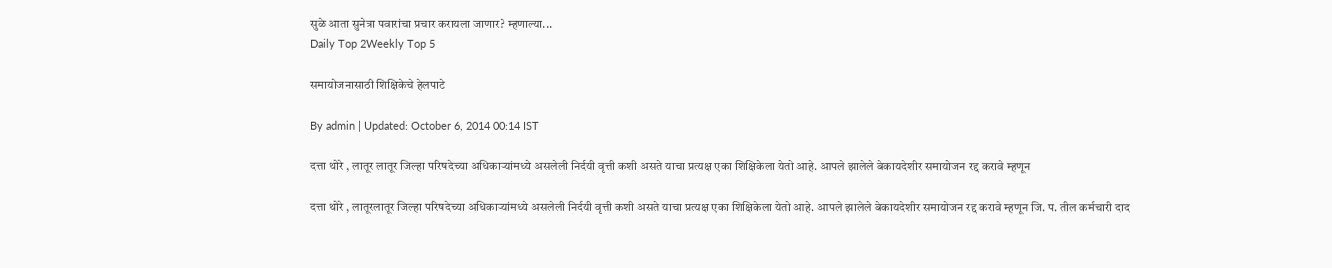सुळे आता सुनेत्रा पवारांचा प्रचार करायला जाणार? म्हणाल्या...
Daily Top 2Weekly Top 5

समायोजनासाठी शिक्षिकेचे हेलपाटे

By admin | Updated: October 6, 2014 00:14 IST

दत्ता थोरे , लातूर लातूर जिल्हा परिषदेच्या अधिकाऱ्यांमध्ये असलेली निर्दयी वृत्ती कशी असते याचा प्रत्यक्ष एका शिक्षिकेला येतो आहे. आपले झालेले बेकायदेशीर समायोजन रद्द करावे म्हणून

दत्ता थोरे , लातूरलातूर जिल्हा परिषदेच्या अधिकाऱ्यांमध्ये असलेली निर्दयी वृत्ती कशी असते याचा प्रत्यक्ष एका शिक्षिकेला येतो आहे. आपले झालेले बेकायदेशीर समायोजन रद्द करावे म्हणून जि. प. तील कर्मचारी दाद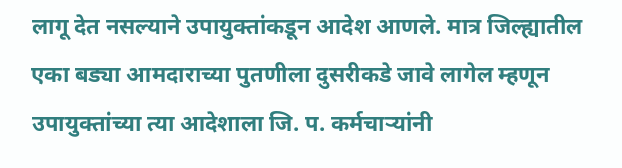लागू देत नसल्याने उपायुक्तांकडून आदेश आणले. मात्र जिल्ह्यातील एका बड्या आमदाराच्या पुतणीला दुसरीकडे जावे लागेल म्हणून उपायुक्तांच्या त्या आदेशाला जि. प. कर्मचाऱ्यांनी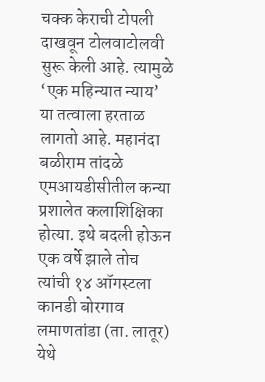चक्क केराची टोपली दाखवून टोलवाटोलवी सुरू केली आहे. त्यामुळे ‘एक महिन्यात न्याय’ या तत्वाला हरताळ लागतो आहे. महानंदा बळीराम तांदळे एमआयडीसीतील कन्या प्रशालेत कलाशिक्षिका होत्या. इथे बदली होऊन एक वर्षे झाले तोच त्यांची १४ ऑगस्टला कानडी बोरगाव लमाणतांडा (ता. लातूर) येथे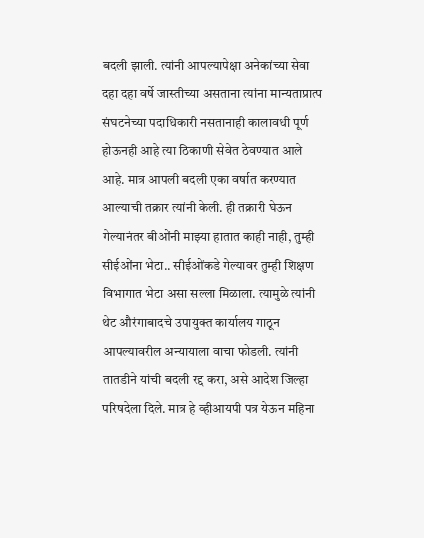बदली झाली. त्यांनी आपल्यापेक्षा अनेकांच्या सेवा दहा दहा वर्षे जास्तीच्या असताना त्यांना मान्यताप्रात्प संघटनेच्या पदाधिकारी नसतानाही कालावधी पूर्ण होऊनही आहे त्या ठिकाणी सेवेत ठेवण्यात आले आहे. मात्र आपली बदली एका वर्षात करण्यात आल्याची तक्रार त्यांनी केली. ही तक्रारी घेऊन गेल्यानंतर बीओंनी माझ्या हातात काही नाही, तुम्ही सीईओंना भेटा.. सीईओंकडे गेल्यावर तुम्ही शिक्षण विभागात भेटा असा सल्ला मिळाला. त्यामुळे त्यांनी थेट औरंगाबादचे उपायुक्त कार्यालय गाठून आपल्यावरील अन्यायाला वाचा फोडली. त्यांनी तातडीने यांची बदली रद्द करा, असे आदेश जिल्हा परिषदेला दिले. मात्र हे व्हीआयपी पत्र येऊन महिना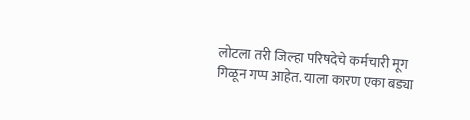लोटला तरी जिल्हा परिषदेचे कर्मचारी मूग गिळून गप्प आहेत. याला कारण एका बड्या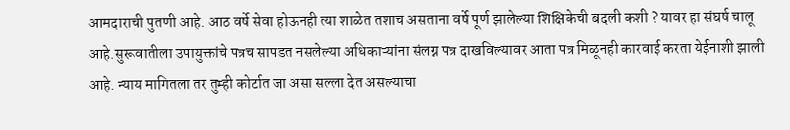आमदाराची पुतणी आहे. आठ वर्षे सेवा होऊनही त्या शाळेत तशाच असताना वर्षे पूर्ण झालेल्या शिक्षिकेची बदली कशी ? यावर हा संघर्ष चालू आहे.सुरूवातीला उपायुक्तांचे पत्रच सापडत नसलेल्या अधिकाऱ्यांना संलग्न पत्र दाखविल्यावर आता पत्र मिळूनही कारवाई करता येईनाशी झाली आहे. न्याय मागितला तर तुम्ही कोर्टात जा असा सल्ला देत असल्याचा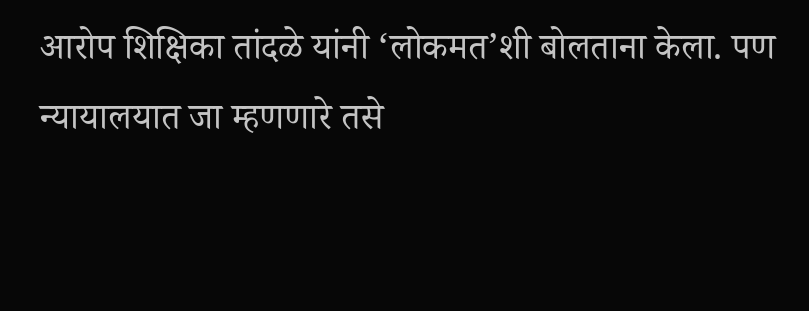आरोप शिक्षिका तांदळे यांनी ‘लोकमत’शी बोलताना केला. पण न्यायालयात जा म्हणणारे तसे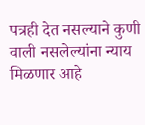पत्रही देत नसल्याने कुणी वाली नसलेल्यांना न्याय मिळणार आहे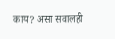काय? असा सवालही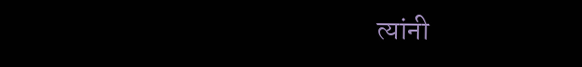त्यांनी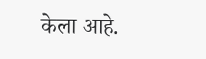केला आहे.